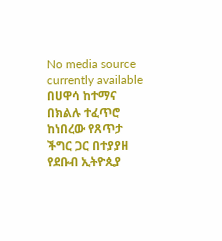No media source currently available
በሀዋሳ ከተማና በክልሉ ተፈጥሮ ከነበረው የጸጥታ ችግር ጋር በተያያዘ የደቡብ ኢትዮጲያ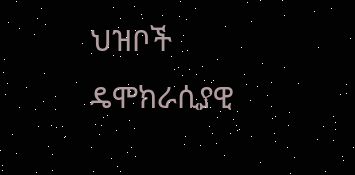ህዝቦች ዴሞክራሲያዊ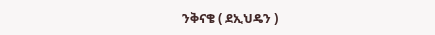ንቅናቄ ( ደኢህዴን )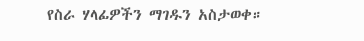የስራ ሃላፊዎችን ማገዱን አስታወቀ።